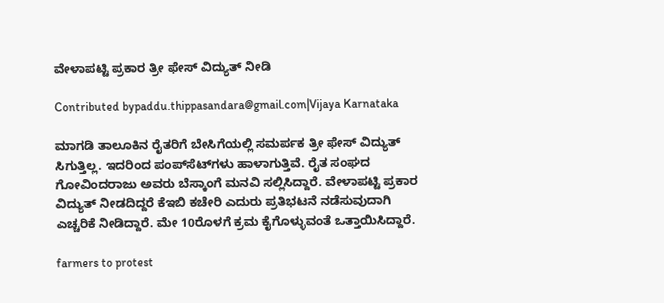ವೇಳಾಪಟ್ಟಿ ಪ್ರಕಾರ ತ್ರೀ ಫೇಸ್ ವಿದ್ಯುತ್ ನೀಡಿ

Contributed bypaddu.thippasandara@gmail.com|Vijaya Karnataka

ಮಾಗಡಿ ತಾಲೂಕಿನ ರೈತರಿಗೆ ಬೇಸಿಗೆಯಲ್ಲಿ ಸಮರ್ಪಕ ತ್ರೀ ಫೇಸ್‌ ವಿದ್ಯುತ್‌ ಸಿಗುತ್ತಿಲ್ಲ. ಇದರಿಂದ ಪಂಪ್‌ಸೆಟ್‌ಗಳು ಹಾಳಾಗುತ್ತಿವೆ. ರೈತ ಸಂಘದ ಗೋವಿಂದರಾಜು ಅವರು ಬೆಸ್ಕಾಂಗೆ ಮನವಿ ಸಲ್ಲಿಸಿದ್ದಾರೆ. ವೇಳಾಪಟ್ಟಿ ಪ್ರಕಾರ ವಿದ್ಯುತ್‌ ನೀಡದಿದ್ದರೆ ಕೆಇಬಿ ಕಚೇರಿ ಎದುರು ಪ್ರತಿಭಟನೆ ನಡೆಸುವುದಾಗಿ ಎಚ್ಚರಿಕೆ ನೀಡಿದ್ದಾರೆ. ಮೇ 10ರೊಳಗೆ ಕ್ರಮ ಕೈಗೊಳ್ಳುವಂತೆ ಒತ್ತಾಯಿಸಿದ್ದಾರೆ.

farmers to protest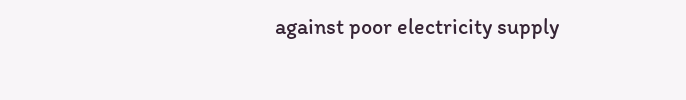against poor electricity supply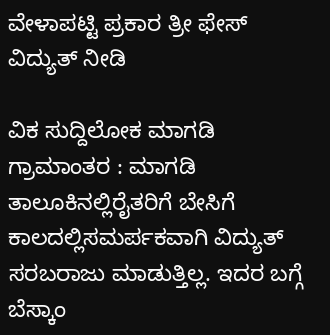ವೇಳಾಪಟ್ಟಿ ಪ್ರಕಾರ ತ್ರೀ ಫೇಸ್ ವಿದ್ಯುತ್ ನೀಡಿ

ವಿಕ ಸುದ್ದಿಲೋಕ ಮಾಗಡಿ ಗ್ರಾಮಾಂತರ : ಮಾಗಡಿ ತಾಲೂಕಿನಲ್ಲಿರೈತರಿಗೆ ಬೇಸಿಗೆ ಕಾಲದಲ್ಲಿಸಮರ್ಪಕವಾಗಿ ವಿದ್ಯುತ್ ಸರಬರಾಜು ಮಾಡುತ್ತಿಲ್ಲ. ಇದರ ಬಗ್ಗೆ ಬೆಸ್ಕಾಂ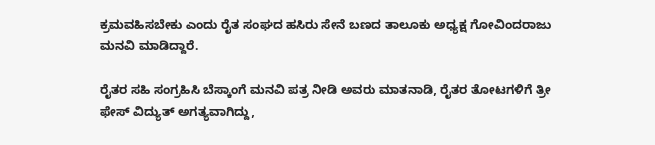ಕ್ರಮವಹಿಸಬೇಕು ಎಂದು ರೈತ ಸಂಘದ ಹಸಿರು ಸೇನೆ ಬಣದ ತಾಲೂಕು ಅಧ್ಯಕ್ಷ ಗೋವಿಂದರಾಜು ಮನವಿ ಮಾಡಿದ್ದಾರೆ.

ರೈತರ ಸಹಿ ಸಂಗ್ರಹಿಸಿ ಬೆಸ್ಕಾಂಗೆ ಮನವಿ ಪತ್ರ ನೀಡಿ ಅವರು ಮಾತನಾಡಿ, ರೈತರ ತೋಟಗಳಿಗೆ ತ್ರೀ ಫೇಸ್ ವಿದ್ಯುತ್ ಅಗತ್ಯವಾಗಿದ್ದು,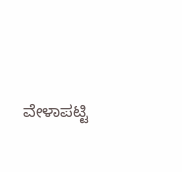ವೇಳಾಪಟ್ಟಿ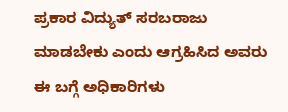ಪ್ರಕಾರ ವಿದ್ಯುತ್ ಸರಬರಾಜು ಮಾಡಬೇಕು ಎಂದು ಆಗ್ರಹಿಸಿದ ಅವರು ಈ ಬಗ್ಗೆ ಅಧಿಕಾರಿಗಳು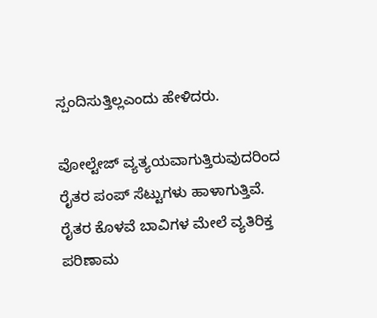ಸ್ಪಂದಿಸುತ್ತಿಲ್ಲಎಂದು ಹೇಳಿದರು.

ವೋಲ್ಟೇಜ್ ವ್ಯತ್ಯಯವಾಗುತ್ತಿರುವುದರಿಂದ ರೈತರ ಪಂಪ್ ಸೆಟ್ಟುಗಳು ಹಾಳಾಗುತ್ತಿವೆ. ರೈತರ ಕೊಳವೆ ಬಾವಿಗಳ ಮೇಲೆ ವ್ಯತಿರಿಕ್ತ ಪರಿಣಾಮ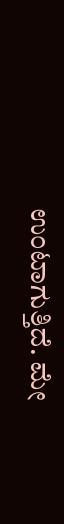ಉಂಟಾಗುತ್ತಿದೆ. ಮೇ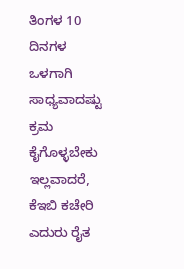ತಿಂಗಳ 10 ದಿನಗಳ ಒಳಗಾಗಿ ಸಾಧ್ಯವಾದಷ್ಟು ಕ್ರಮ ಕೈಗೊಳ್ಳಬೇಕು ಇಲ್ಲವಾದರೆ, ಕೆಇಬಿ ಕಚೇರಿ ಎದುರು ರೈತ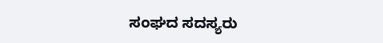ಸಂಘದ ಸದಸ್ಯರು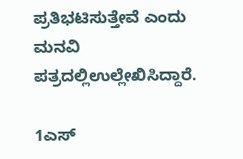ಪ್ರತಿಭಟಿಸುತ್ತೇವೆ ಎಂದು ಮನವಿ ಪತ್ರದಲ್ಲಿಉಲ್ಲೇಖಿಸಿದ್ದಾರೆ.

1ಎಸ್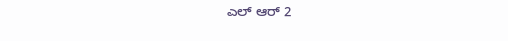ಎಲ್ ಆರ್ 2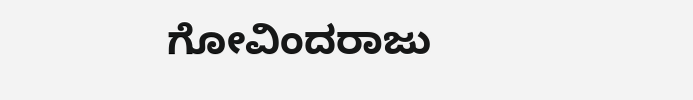ಗೋವಿಂದರಾಜು